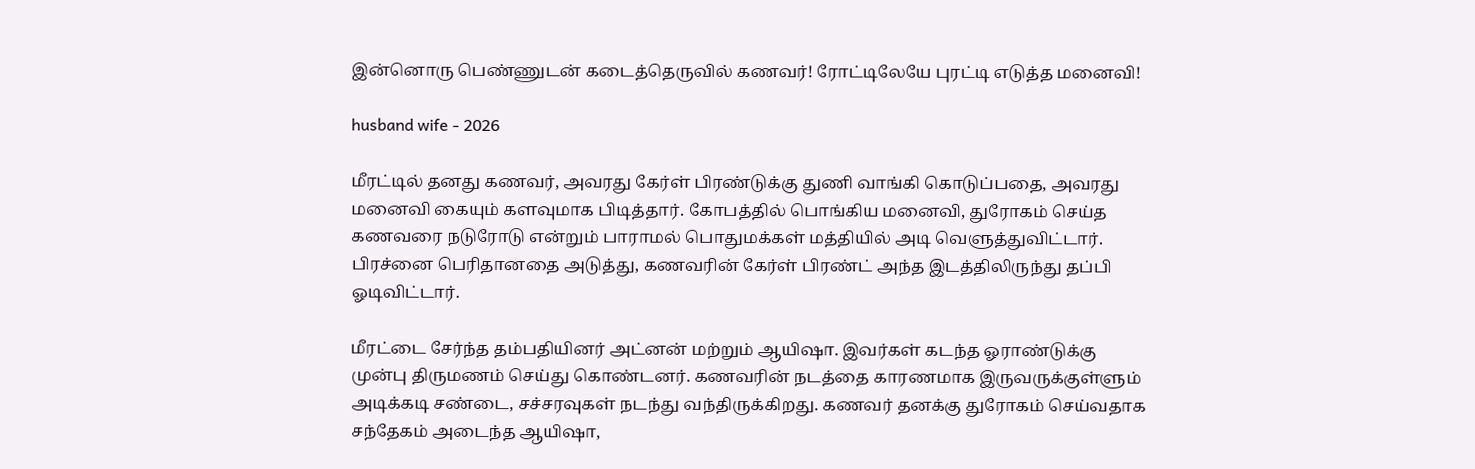இன்னொரு பெண்ணுடன் கடைத்தெருவில் கணவர்! ரோட்டிலேயே புரட்டி எடுத்த மனைவி!

husband wife - 2026

மீரட்டில் தனது கணவர், அவரது கேர்ள் பிரண்டுக்கு துணி வாங்கி கொடுப்பதை, அவரது மனைவி கையும் களவுமாக பிடித்தார். கோபத்தில் பொங்கிய மனைவி, துரோகம் செய்த கணவரை நடுரோடு என்றும் பாராமல் பொதுமக்கள் மத்தியில் அடி வெளுத்துவிட்டார். பிரச்னை பெரிதானதை அடுத்து, கணவரின் கேர்ள் பிரண்ட் அந்த இடத்திலிருந்து தப்பி ஓடிவிட்டார்.

மீரட்டை சேர்ந்த தம்பதியினர் அட்னன் மற்றும் ஆயிஷா. இவர்கள் கடந்த ஓராண்டுக்கு முன்பு திருமணம் செய்து கொண்டனர். கணவரின் நடத்தை காரணமாக இருவருக்குள்ளும் அடிக்கடி சண்டை, சச்சரவுகள் நடந்து வந்திருக்கிறது. கணவர் தனக்கு துரோகம் செய்வதாக சந்தேகம் அடைந்த ஆயிஷா,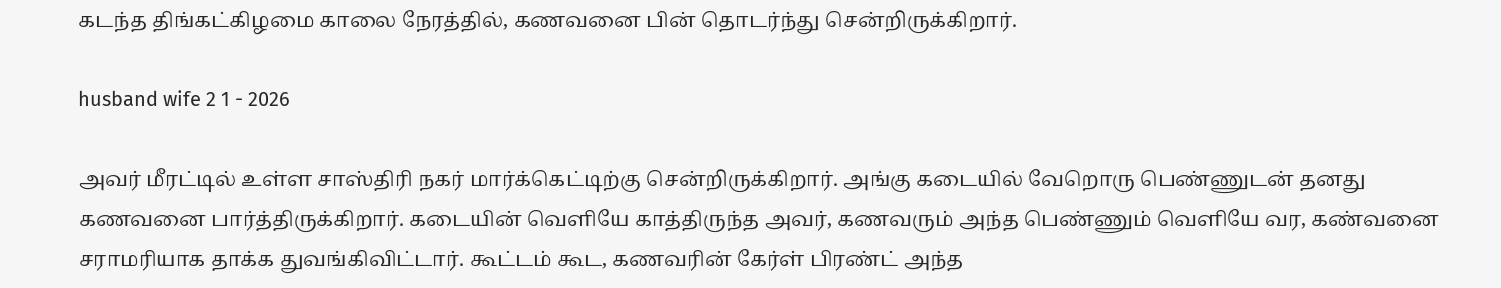கடந்த திங்கட்கிழமை காலை நேரத்தில், கணவனை பின் தொடர்ந்து சென்றிருக்கிறார்.

husband wife 2 1 - 2026

அவர் மீரட்டில் உள்ள சாஸ்திரி நகர் மார்க்கெட்டிற்கு சென்றிருக்கிறார். அங்கு கடையில் வேறொரு பெண்ணுடன் தனது கணவனை பார்த்திருக்கிறார். கடையின் வெளியே காத்திருந்த அவர், கணவரும் அந்த பெண்ணும் வெளியே வர, கண்வனை சராமரியாக தாக்க துவங்கிவிட்டார். கூட்டம் கூட, கணவரின் கேர்ள் பிரண்ட் அந்த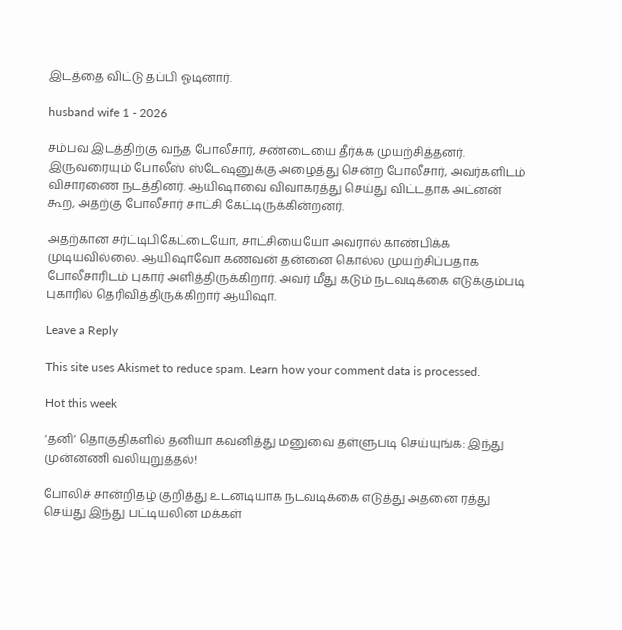இடத்தை விட்டு தப்பி ஓடினார்.

husband wife 1 - 2026

சம்பவ இடத்திற்கு வந்த போலீசார், சண்டையை தீர்க்க முயற்சித்தனர். இருவரையும் போலீஸ் ஸ்டேஷனுக்கு அழைத்து சென்ற போலீசார், அவர்களிடம் விசாரணை நடத்தினர். ஆயிஷாவை விவாகரத்து செய்து விட்டதாக அட்னன் கூற, அதற்கு போலீசார் சாட்சி கேட்டிருக்கின்றனர்.

அதற்கான சர்ட்டிபிகேட்டையோ, சாட்சியையோ அவரால் காண்பிக்க முடியவில்லை. ஆயிஷாவோ கணவன் தன்னை கொல்ல முயற்சிப்பதாக போலீசாரிடம் புகார் அளித்திருக்கிறார். அவர் மீது கடும் நடவடிக்கை எடுக்கும்படி புகாரில் தெரிவித்திருக்கிறார் ஆயிஷா.

Leave a Reply

This site uses Akismet to reduce spam. Learn how your comment data is processed.

Hot this week

‘தனி’ தொகுதிகளில் தனியா கவனித்து மனுவை தள்ளுபடி செய்யுங்க: இந்து முன்னணி வலியுறுத்தல்!

போலிச் சான்றிதழ் குறித்து உடனடியாக நடவடிக்கை எடுத்து அதனை ரத்து செய்து இந்து பட்டியலின மக்கள்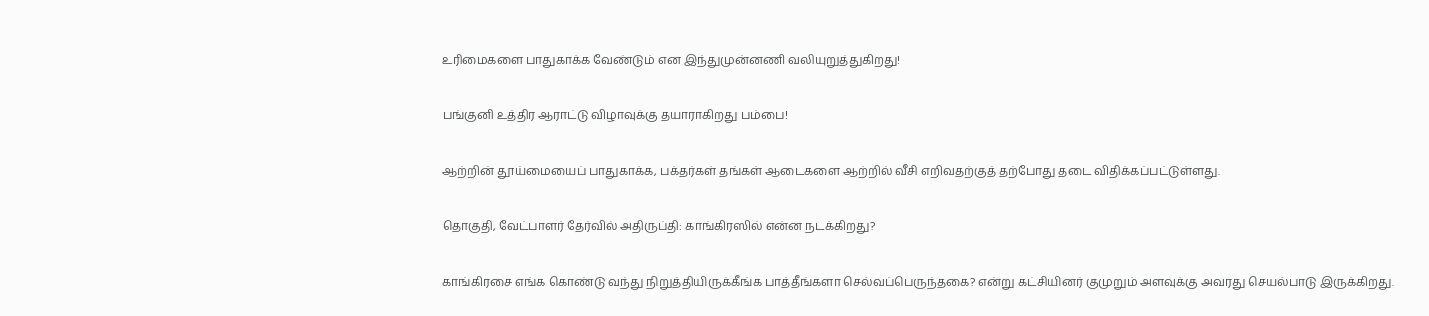உரிமைகளை பாதுகாக்க வேண்டும் என இந்துமுன்னணி வலியுறுத்துகிறது!

பங்குனி உத்திர ஆராட்டு விழாவுக்கு தயாராகிறது பம்பை!

ஆற்றின் தூய்மையைப் பாதுகாக்க, பக்தர்கள் தங்கள் ஆடைகளை ஆற்றில் வீசி எறிவதற்குத் தற்போது தடை விதிக்கப்பட்டுள்ளது.

தொகுதி, வேட்பாளர் தேர்வில் அதிருப்தி: காங்கிரஸில் என்ன நடக்கிறது?

காங்கிரசை எங்க கொண்டு வந்து நிறுத்தியிருக்கீங்க பாத்தீங்களா செல்வப்பெருந்தகை? என்று கட்சியினர் குமுறும் அளவுக்கு அவரது செயல்பாடு இருக்கிறது.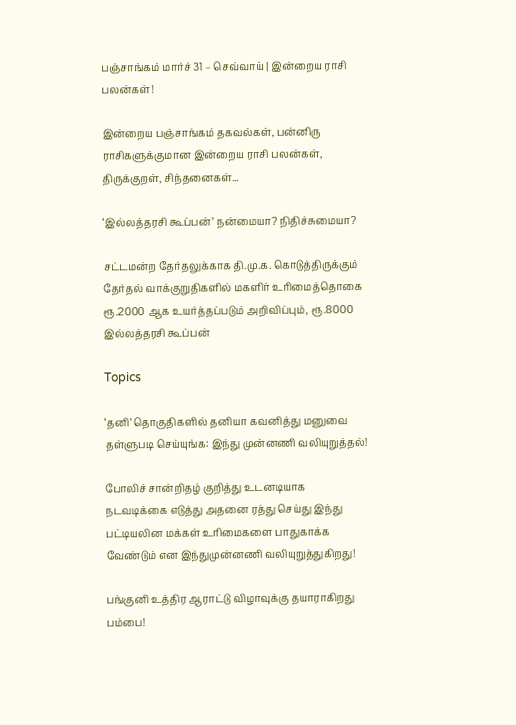பஞ்சாங்கம் மார்ச் 31 – செவ்வாய் | இன்றைய ராசி பலன்கள்!

இன்றைய பஞ்சாங்கம் தகவல்கள், பன்னிரு ராசிகளுக்குமான இன்றைய ராசி பலன்கள், திருக்குறள், சிந்தனைகள்...

‘இல்லத்தரசி கூப்பன்’ நன்மையா? நிதிச்சுமையா?

சட்டமன்ற தேர்தலுக்காக தி.மு.க. கொடுத்திருக்கும் தேர்தல் வாக்குறுதிகளில் மகளிர் உரிமைத்தொகை ரூ.2000 ஆக உயர்த்தப்படும் அறிவிப்பும், ரூ.8000 இல்லத்தரசி கூப்பன்

Topics

‘தனி’ தொகுதிகளில் தனியா கவனித்து மனுவை தள்ளுபடி செய்யுங்க: இந்து முன்னணி வலியுறுத்தல்!

போலிச் சான்றிதழ் குறித்து உடனடியாக நடவடிக்கை எடுத்து அதனை ரத்து செய்து இந்து பட்டியலின மக்கள் உரிமைகளை பாதுகாக்க வேண்டும் என இந்துமுன்னணி வலியுறுத்துகிறது!

பங்குனி உத்திர ஆராட்டு விழாவுக்கு தயாராகிறது பம்பை!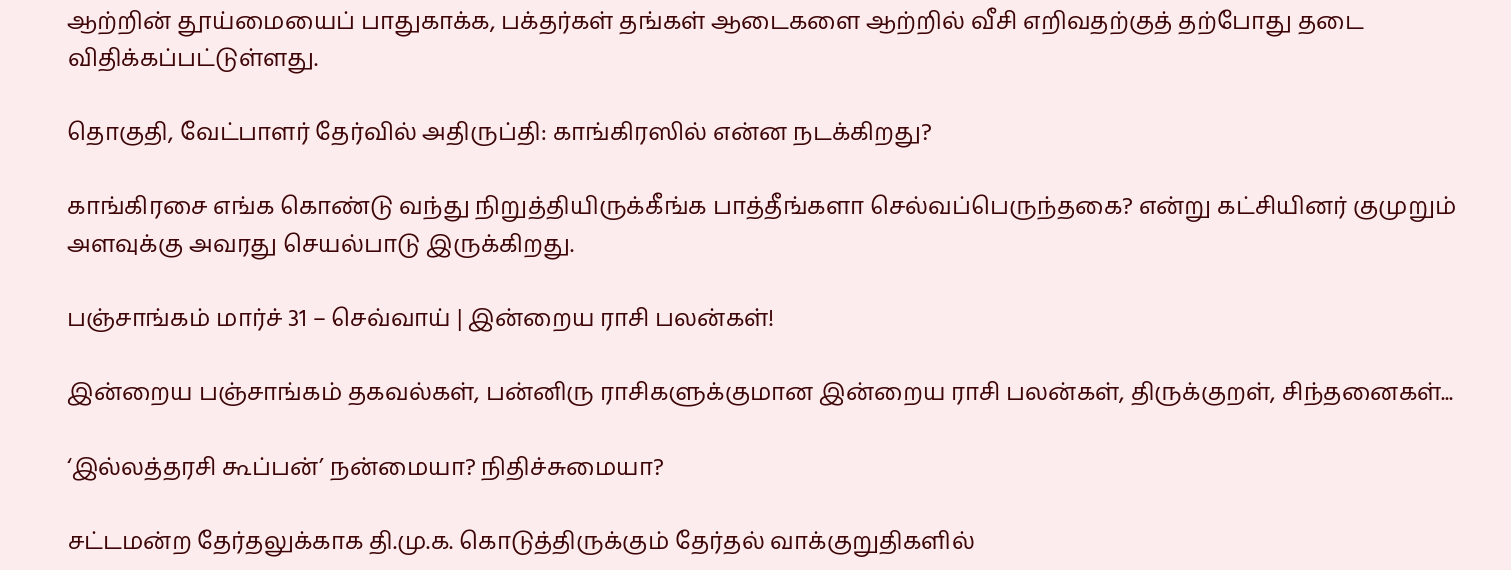ஆற்றின் தூய்மையைப் பாதுகாக்க, பக்தர்கள் தங்கள் ஆடைகளை ஆற்றில் வீசி எறிவதற்குத் தற்போது தடை விதிக்கப்பட்டுள்ளது.

தொகுதி, வேட்பாளர் தேர்வில் அதிருப்தி: காங்கிரஸில் என்ன நடக்கிறது?

காங்கிரசை எங்க கொண்டு வந்து நிறுத்தியிருக்கீங்க பாத்தீங்களா செல்வப்பெருந்தகை? என்று கட்சியினர் குமுறும் அளவுக்கு அவரது செயல்பாடு இருக்கிறது.

பஞ்சாங்கம் மார்ச் 31 – செவ்வாய் | இன்றைய ராசி பலன்கள்!

இன்றைய பஞ்சாங்கம் தகவல்கள், பன்னிரு ராசிகளுக்குமான இன்றைய ராசி பலன்கள், திருக்குறள், சிந்தனைகள்...

‘இல்லத்தரசி கூப்பன்’ நன்மையா? நிதிச்சுமையா?

சட்டமன்ற தேர்தலுக்காக தி.மு.க. கொடுத்திருக்கும் தேர்தல் வாக்குறுதிகளில்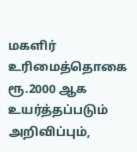மகளிர் உரிமைத்தொகை ரூ.2000 ஆக உயர்த்தப்படும் அறிவிப்பும்,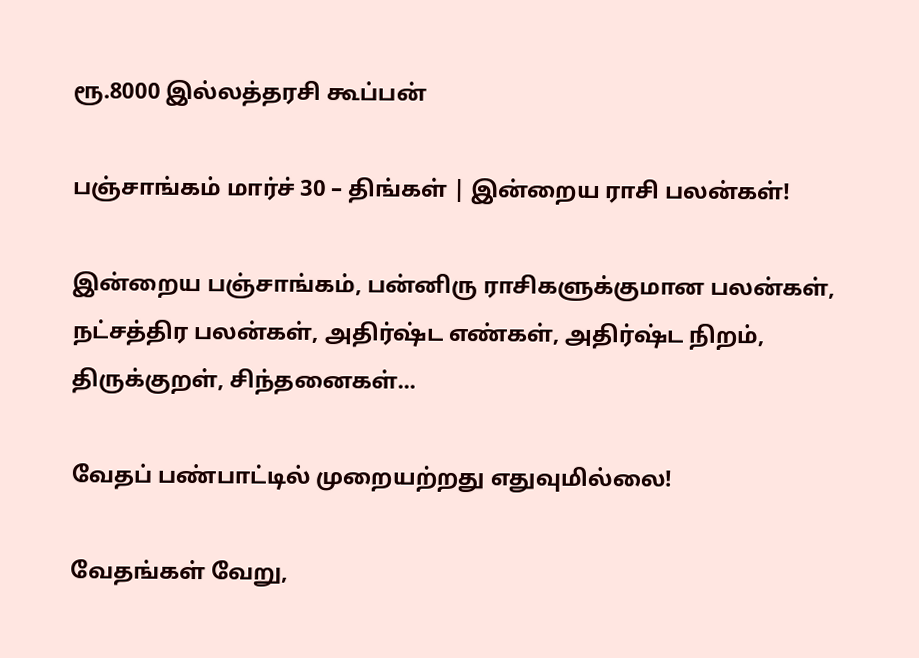ரூ.8000 இல்லத்தரசி கூப்பன்

பஞ்சாங்கம் மார்ச் 30 – திங்கள் | இன்றைய ராசி பலன்கள்!

இன்றைய பஞ்சாங்கம், பன்னிரு ராசிகளுக்குமான பலன்கள், நட்சத்திர பலன்கள், அதிர்ஷ்ட எண்கள், அதிர்ஷ்ட நிறம், திருக்குறள், சிந்தனைகள்...

வேதப் பண்பாட்டில் முறையற்றது எதுவுமில்லை!

வேதங்கள் வேறு,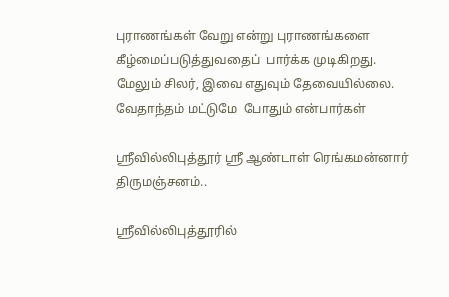புராணங்கள் வேறு என்று புராணங்களை கீழ்மைப்படுத்துவதைப்  பார்க்க முடிகிறது. மேலும் சிலர், இவை எதுவும் தேவையில்லை. வேதாந்தம் மட்டுமே  போதும் என்பார்கள்

ஶ்ரீவில்லிபுத்தூர் ஶ்ரீ ஆண்டாள் ரெங்கமன்னார் திருமஞ்சனம்..

ஸ்ரீவில்லிபுத்தூரில்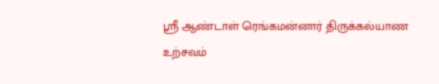ஶ்ரீ ஆண்டாள் ரெங்கமன்னார் திருக்கல்யாண உற்சவம்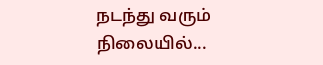நடந்து வரும் நிலையில்...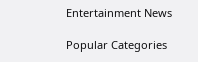Entertainment News

Popular Categories